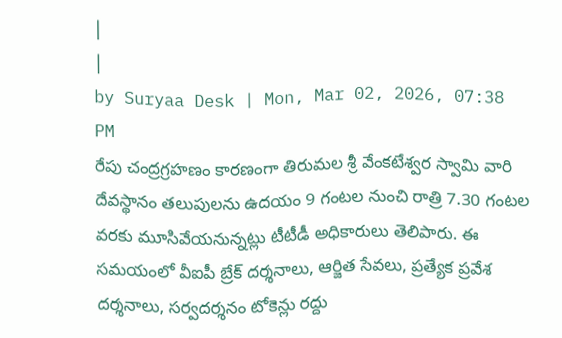|
|
by Suryaa Desk | Mon, Mar 02, 2026, 07:38 PM
రేపు చంద్రగ్రహణం కారణంగా తిరుమల శ్రీ వేంకటేశ్వర స్వామి వారి దేవస్థానం తలుపులను ఉదయం 9 గంటల నుంచి రాత్రి 7.30 గంటల వరకు మూసివేయనున్నట్లు టీటీడీ అధికారులు తెలిపారు. ఈ సమయంలో వీఐపీ బ్రేక్ దర్శనాలు, ఆర్జిత సేవలు, ప్రత్యేక ప్రవేశ దర్శనాలు, సర్వదర్శనం టోకెన్లు రద్దు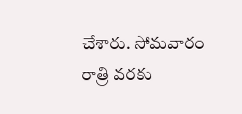చేశారు. సోమవారం రాత్రి వరకు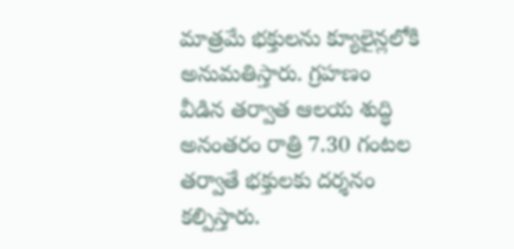మాత్రమే భక్తులను క్యూలైన్లలోకి అనుమతిస్తారు. గ్రహణం వీడిన తర్వాత ఆలయ శుద్ధి అనంతరం రాత్రి 7.30 గంటల తర్వాతే భక్తులకు దర్శనం కల్పిస్తారు.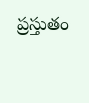ప్రస్తుతం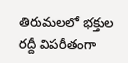తిరుమలలో భక్తుల రద్దీ విపరీతంగా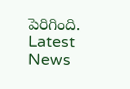పెరిగింది.
Latest News